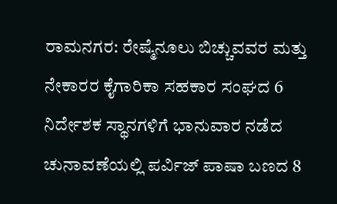ರಾಮನಗರ: ರೇಷ್ಮೆನೂಲು ಬಿಚ್ಚುವವರ ಮತ್ತು ನೇಕಾರರ ಕೈಗಾರಿಕಾ ಸಹಕಾರ ಸಂಘದ 6 ನಿರ್ದೇಶಕ ಸ್ಥಾನಗಳಿಗೆ ಭಾನುವಾರ ನಡೆದ ಚುನಾವಣೆಯಲ್ಲಿ ಪರ್ವಿಜ್ ಪಾಷಾ ಬಣದ 8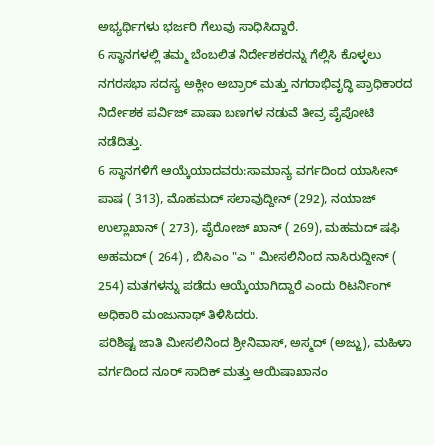ಅಭ್ಯರ್ಥಿಗಳು ಭರ್ಜರಿ ಗೆಲುವು ಸಾಧಿಸಿದ್ದಾರೆ.
6 ಸ್ಥಾನಗಳಲ್ಲಿ ತಮ್ಮ ಬೆಂಬಲಿತ ನಿರ್ದೇಶಕರನ್ನು ಗೆಲ್ಲಿಸಿ ಕೊಳ್ಳಲು ನಗರಸಭಾ ಸದಸ್ಯ ಅಕ್ಲೀಂ ಅಬ್ರಾರ್ ಮತ್ತು ನಗರಾಭಿವೃದ್ಧಿ ಪ್ರಾಧಿಕಾರದ ನಿರ್ದೇಶಕ ಪರ್ವಿಜ್ ಪಾಷಾ ಬಣಗಳ ನಡುವೆ ತೀವ್ರ ಪೈಪೋಟಿ ನಡೆದಿತ್ತು.
6 ಸ್ಥಾನಗಳಿಗೆ ಆಯ್ಕೆಯಾದವರು:ಸಾಮಾನ್ಯ ವರ್ಗದಿಂದ ಯಾಸೀನ್ ಪಾಷ ( 313), ಮೊಹಮದ್ ಸಲಾವುದ್ದೀನ್ (292), ನಯಾಜ್ ಉಲ್ಲಾಖಾನ್ ( 273), ಪೈರೋಜ್ ಖಾನ್ ( 269), ಮಹಮದ್ ಷಫಿ ಅಹಮದ್ ( 264) , ಬಿಸಿಎಂ "ಎ " ಮೀಸಲಿನಿಂದ ನಾಸಿರುದ್ದೀನ್ ( 254) ಮತಗಳನ್ನು ಪಡೆದು ಆಯ್ಕೆಯಾಗಿದ್ದಾರೆ ಎಂದು ರಿಟರ್ನಿಂಗ್ ಅಧಿಕಾರಿ ಮಂಜುನಾಥ್ ತಿಳಿಸಿದರು.
ಪರಿಶಿಷ್ಟ ಜಾತಿ ಮೀಸಲಿನಿಂದ ಶ್ರೀನಿವಾಸ್, ಅಸ್ಮದ್ (ಅಜ್ಜು), ಮಹಿಳಾ ವರ್ಗದಿಂದ ನೂರ್ ಸಾದಿಕ್ ಮತ್ತು ಆಯಿಷಾಖಾನಂ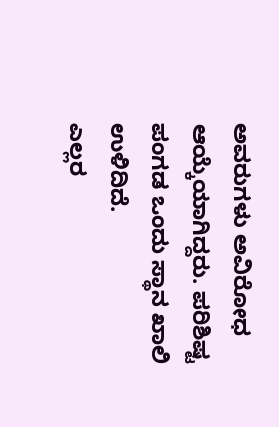ಅವರುಗಳು ಅವಿರೋಧ ಆಯ್ಕೆಯಾಗಿದ್ದರು. ಪರಿಶಿಷ್ಟ ಪಂಗಡ ಒಂದು ಸ್ಥಾನ ಖಾಲಿ ಉಳಿದಿದೆ.
ಎಲ್ಲರ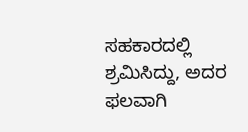ಸಹಕಾರದಲ್ಲಿ ಶ್ರಮಿಸಿದ್ದು, ಅದರ ಫಲವಾಗಿ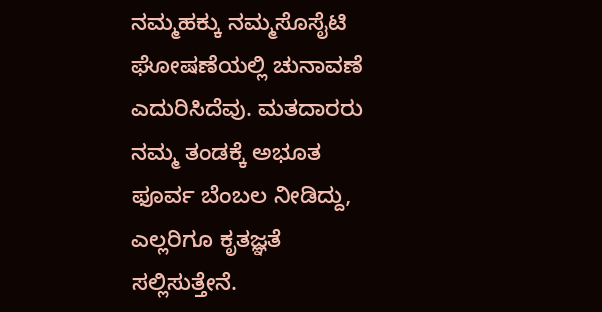ನಮ್ಮಹಕ್ಕು ನಮ್ಮಸೊಸೈಟಿ ಘೋಷಣೆಯಲ್ಲಿ ಚುನಾವಣೆ ಎದುರಿಸಿದೆವು. ಮತದಾರರು ನಮ್ಮ ತಂಡಕ್ಕೆ ಅಭೂತ ಫೂರ್ವ ಬೆಂಬಲ ನೀಡಿದ್ದು, ಎಲ್ಲರಿಗೂ ಕೃತಜ್ಞತೆ ಸಲ್ಲಿಸುತ್ತೇನೆ.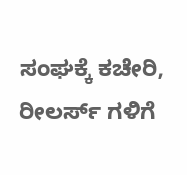ಸಂಘಕ್ಕೆ ಕಚೇರಿ, ರೀಲರ್ಸ್ ಗಳಿಗೆ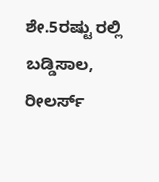ಶೇ.5ರಷ್ಟು ರಲ್ಲಿ ಬಡ್ಡಿಸಾಲ, ರೀಲರ್ಸ್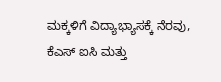ಮಕ್ಕಳಿಗೆ ವಿದ್ಯಾಭ್ಯಾಸಕ್ಕೆ ನೆರವು, ಕೆಎಸ್ ಐಸಿ ಮತ್ತು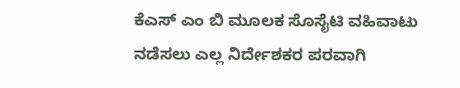ಕೆಎಸ್ ಎಂ ಬಿ ಮೂಲಕ ಸೊಸೈಟಿ ವಹಿವಾಟು ನಡೆಸಲು ಎಲ್ಲ ನಿರ್ದೇಶಕರ ಪರವಾಗಿ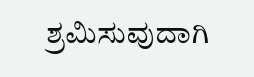ಶ್ರಮಿಸುವುದಾಗಿ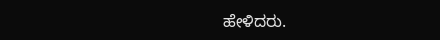ಹೇಳಿದರು.